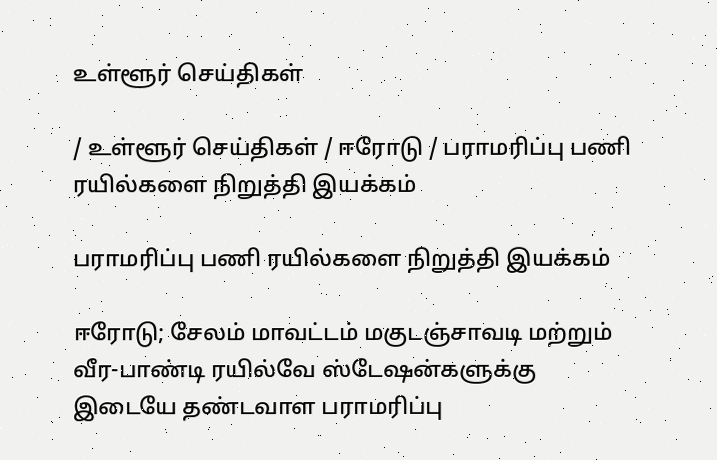உள்ளூர் செய்திகள்

/ உள்ளூர் செய்திகள் / ஈரோடு / பராமரிப்பு பணி ரயில்களை நிறுத்தி இயக்கம்

பராமரிப்பு பணி ரயில்களை நிறுத்தி இயக்கம்

ஈரோடு; சேலம் மாவட்டம் மகுடஞ்சாவடி மற்றும் வீர-பாண்டி ரயில்வே ஸ்டேஷன்களுக்கு இடையே தண்டவாள பராமரிப்பு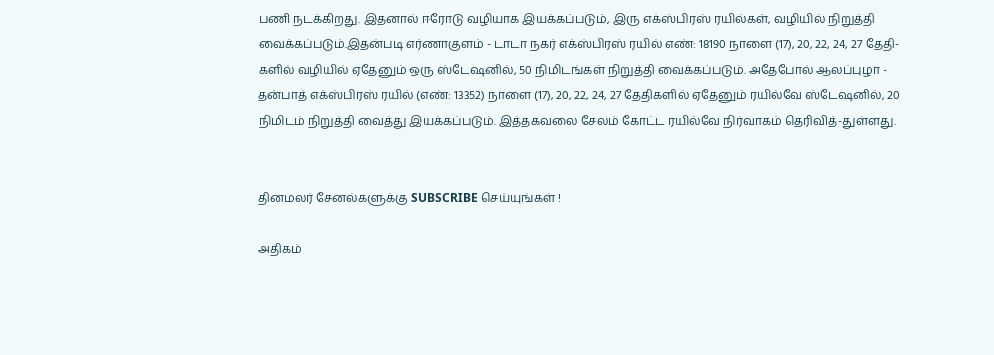பணி நடக்கிறது. இதனால் ஈரோடு வழியாக இயக்கப்படும், இரு எக்ஸ்பிரஸ் ரயில்கள், வழியில் நிறுத்தி வைக்கப்படும்.இதன்படி எர்ணாகுளம் - டாடா நகர் எக்ஸ்பிரஸ் ரயில் எண்: 18190 நாளை (17), 20, 22, 24, 27 தேதி-களில் வழியில் ஏதேனும் ஒரு ஸ்டேஷனில், 50 நிமிடங்கள் நிறுத்தி வைக்கப்படும். அதேபோல் ஆலப்புழா - தன்பாத் எக்ஸ்பிரஸ் ரயில் (எண்: 13352) நாளை (17), 20, 22, 24, 27 தேதிகளில் ஏதேனும் ரயில்வே ஸ்டேஷனில், 20 நிமிடம் நிறுத்தி வைத்து இயக்கப்படும். இத்தகவலை சேலம் கோட்ட ரயில்வே நிர்வாகம் தெரிவித்-துள்ளது.


தினமலர் சேனல்களுக்கு SUBSCRIBE செய்யுங்கள் !

அதிகம்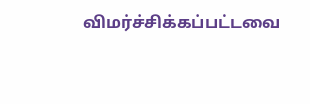விமர்ச்சிக்கப்பட்டவை